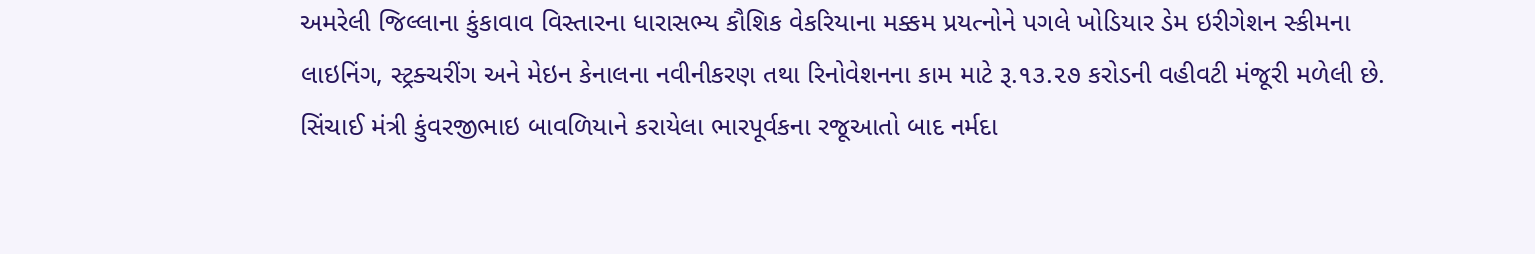અમરેલી જિલ્લાના કુંકાવાવ વિસ્તારના ધારાસભ્ય કૌશિક વેકરિયાના મક્કમ પ્રયત્નોને પગલે ખોડિયાર ડેમ ઇરીગેશન સ્કીમના લાઇનિંગ, સ્ટ્રક્ચરીંગ અને મેઇન કેનાલના નવીનીકરણ તથા રિનોવેશનના કામ માટે રૂ.૧૩.૨૭ કરોડની વહીવટી મંજૂરી મળેલી છે. સિંચાઈ મંત્રી કુંવરજીભાઇ બાવળિયાને કરાયેલા ભારપૂર્વકના રજૂઆતો બાદ નર્મદા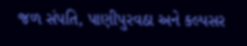જળ સંપતિ, પાણીપુરવઠા અને કલ્પસર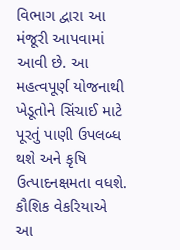વિભાગ દ્વારા આ મંજૂરી આપવામાં આવી છે. આ મહત્વપૂર્ણ યોજનાથી ખેડૂતોને સિંચાઈ માટે પૂરતું પાણી ઉપલબ્ધ થશે અને કૃષિ ઉત્પાદનક્ષમતા વધશે. કૌશિક વેકરિયાએ આ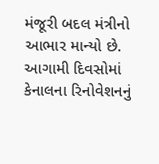મંજૂરી બદલ મંત્રીનો આભાર માન્યો છે. આગામી દિવસોમાં કેનાલના રિનોવેશનનું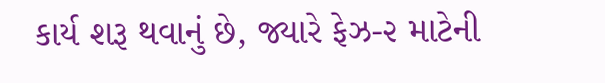કાર્ય શરૂ થવાનું છે, જ્યારે ફેઝ-૨ માટેની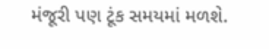મંજૂરી પણ ટૂંક સમયમાં મળશે.